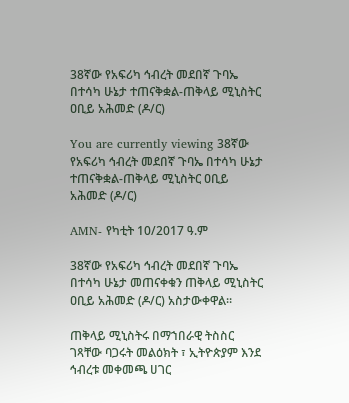38ኛው የአፍሪካ ኅብረት መደበኛ ጉባኤ በተሳካ ሁኔታ ተጠናቅቋል-ጠቅላይ ሚኒስትር ዐቢይ አሕመድ (ዶ/ር)

You are currently viewing 38ኛው የአፍሪካ ኅብረት መደበኛ ጉባኤ በተሳካ ሁኔታ ተጠናቅቋል-ጠቅላይ ሚኒስትር ዐቢይ አሕመድ (ዶ/ር)

AMN- የካቲት 10/2017 ዓ.ም

38ኛው የአፍሪካ ኅብረት መደበኛ ጉባኤ በተሳካ ሁኔታ መጠናቀቁን ጠቅላይ ሚኒስትር ዐቢይ አሕመድ (ዶ/ር) አስታውቀዋል።

ጠቅላይ ሚኒስትሩ በማኀበራዊ ትስስር ገጻቸው ባጋሩት መልዕክት ፣ ኢትዮጵያም እንደ ኅብረቱ መቀመጫ ሀገር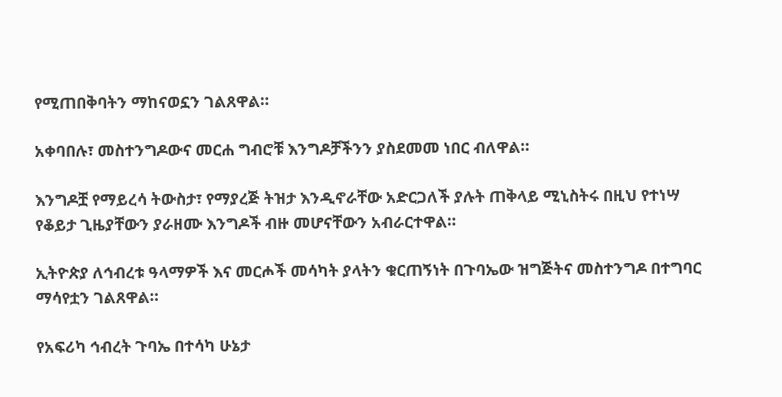የሚጠበቅባትን ማከናወኗን ገልጸዋል።

አቀባበሉ፣ መስተንግዶውና መርሐ ግብሮቹ እንግዶቻችንን ያስደመመ ነበር ብለዋል።

እንግዶቿ የማይረሳ ትውስታ፣ የማያረጅ ትዝታ እንዲኖራቸው አድርጋለች ያሉት ጠቅላይ ሚኒስትሩ በዚህ የተነሣ የቆይታ ጊዜያቸውን ያራዘሙ እንግዶች ብዙ መሆናቸውን አብራርተዋል።

ኢትዮጵያ ለኅብረቱ ዓላማዎች እና መርሖች መሳካት ያላትን ቁርጠኝነት በጉባኤው ዝግጅትና መስተንግዶ በተግባር ማሳየቷን ገልጸዋል።

የአፍሪካ ኅብረት ጉባኤ በተሳካ ሁኔታ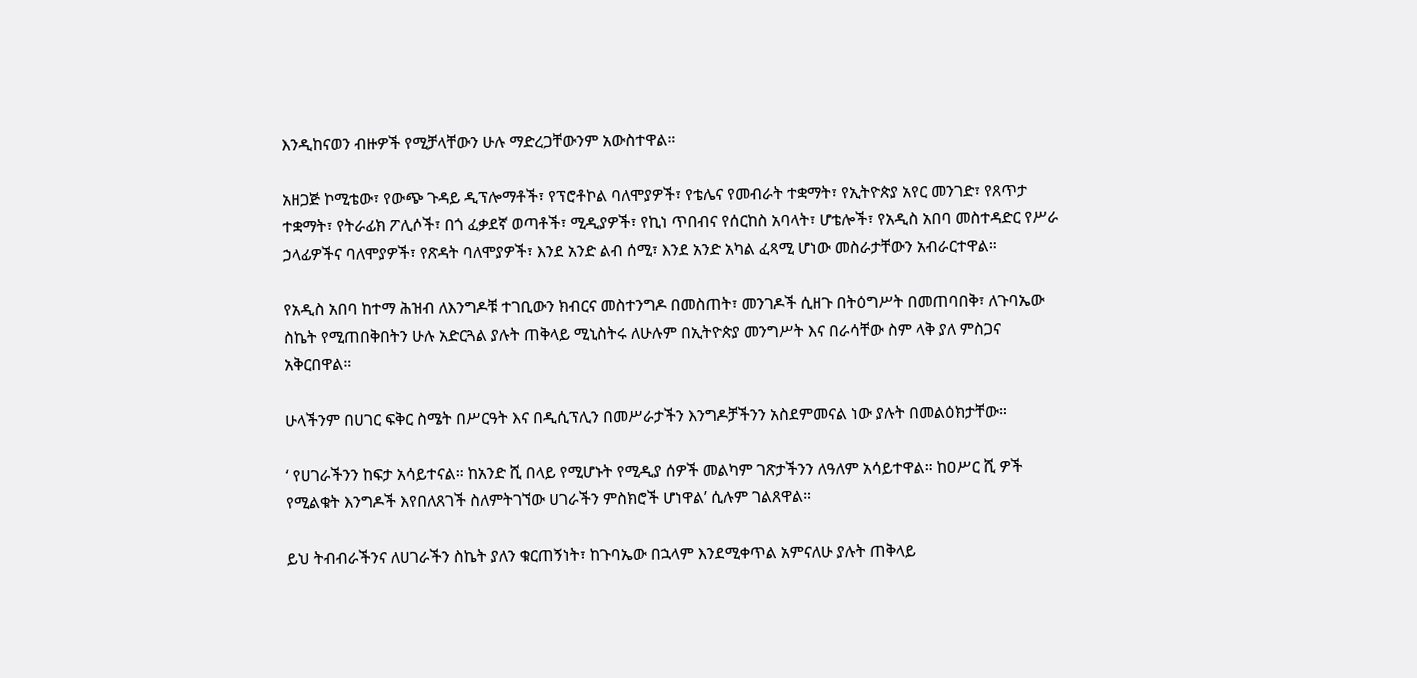እንዲከናወን ብዙዎች የሚቻላቸውን ሁሉ ማድረጋቸውንም አውስተዋል።

አዘጋጅ ኮሚቴው፣ የውጭ ጉዳይ ዲፕሎማቶች፣ የፕሮቶኮል ባለሞያዎች፣ የቴሌና የመብራት ተቋማት፣ የኢትዮጵያ አየር መንገድ፣ የጸጥታ ተቋማት፣ የትራፊክ ፖሊሶች፣ በጎ ፈቃደኛ ወጣቶች፣ ሚዲያዎች፣ የኪነ ጥበብና የሰርከስ አባላት፣ ሆቴሎች፣ የአዲስ አበባ መስተዳድር የሥራ ኃላፊዎችና ባለሞያዎች፣ የጽዳት ባለሞያዎች፣ እንደ አንድ ልብ ሰሚ፣ እንደ አንድ አካል ፈጻሚ ሆነው መስራታቸውን አብራርተዋል።

የአዲስ አበባ ከተማ ሕዝብ ለእንግዶቹ ተገቢውን ክብርና መስተንግዶ በመስጠት፣ መንገዶች ሲዘጉ በትዕግሥት በመጠባበቅ፣ ለጉባኤው ስኬት የሚጠበቅበትን ሁሉ አድርጓል ያሉት ጠቅላይ ሚኒስትሩ ለሁሉም በኢትዮጵያ መንግሥት እና በራሳቸው ስም ላቅ ያለ ምስጋና አቅርበዋል።

ሁላችንም በሀገር ፍቅር ስሜት በሥርዓት እና በዲሲፕሊን በመሥራታችን እንግዶቻችንን አስደምመናል ነው ያሉት በመልዕክታቸው።

‘ የሀገራችንን ከፍታ አሳይተናል። ከአንድ ሺ በላይ የሚሆኑት የሚዲያ ሰዎች መልካም ገጽታችንን ለዓለም አሳይተዋል። ከዐሥር ሺ ዎች የሚልቁት እንግዶች እየበለጸገች ስለምትገኘው ሀገራችን ምስክሮች ሆነዋል’ ሲሉም ገልጸዋል።

ይህ ትብብራችንና ለሀገራችን ስኬት ያለን ቁርጠኝነት፣ ከጉባኤው በኋላም እንደሚቀጥል አምናለሁ ያሉት ጠቅላይ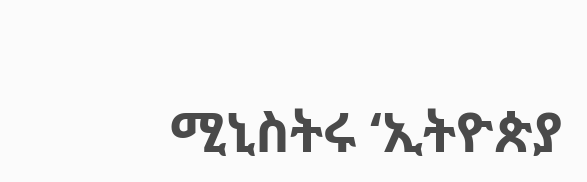ሚኒስትሩ ‘ኢትዮጵያ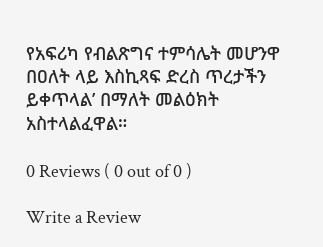የአፍሪካ የብልጽግና ተምሳሌት መሆንዋ በዐለት ላይ እስኪጻፍ ድረስ ጥረታችን ይቀጥላል’ በማለት መልዕክት አስተላልፈዋል።

0 Reviews ( 0 out of 0 )

Write a Review